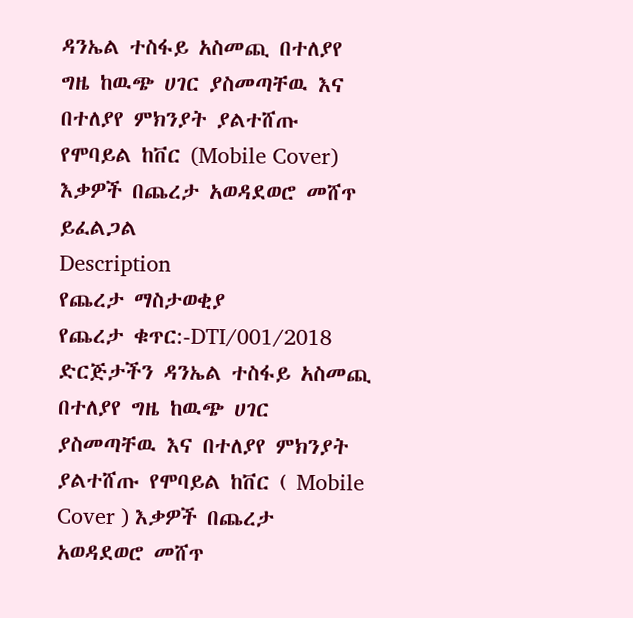ዳንኤል ተስፋይ አስመጪ በተለያየ ግዜ ከዉጭ ሀገር ያስመጣቸዉ እና በተለያየ ምክንያት ያልተሸጡ የሞባይል ከቨር (Mobile Cover) እቃዎች በጨረታ አወዳደወሮ መሸጥ ይፈልጋል
Description
የጨረታ ማስታወቂያ
የጨረታ ቁጥር:-DTI/001/2018
ድርጅታችን ዳንኤል ተስፋይ አስመጪ በተለያየ ግዜ ከዉጭ ሀገር ያስመጣቸዉ እና በተለያየ ምክንያት ያልተሸጡ የሞባይል ከቨር ( Mobile Cover ) እቃዎች በጨረታ አወዳደወሮ መሸጥ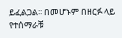ይፈልጋል፡፡ በመሆኑም በዘርፉ ላይ የተሰማራቹ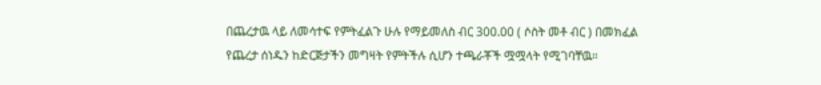በጨረታዉ ላይ ለመሳተፍ የምትፈልጉ ሁሉ የማይመለስ ብር 300.00 ( ሶስት መቶ ብር ) በመክፈል የጨረታ ሰነዱን ከድርጅታችን መግዛት የምትችሉ ሲሆን ተጫራቾች ሟሟላት የሚገባቸዉ።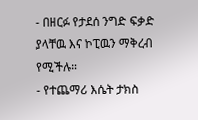- በዘርፉ የታደሰ ንግድ ፍቃድ ያላቸዉ እና ኮፒዉን ማቅረብ የሚችሉ።
- የተጨማሪ እሴት ታክስ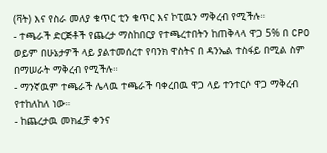(ቫት) እና የስራ መለያ ቁጥር ቲን ቁጥር እና ኮፒዉን ማቅረብ የሚችሉ።
- ተጫራች ድርጅቶች የጨረታ ማስከበርያ የተጫረተበትን ከጠቅላላ ዋጋ 5% በ CPO ወይም በሁኔታዎች ላይ ያልተመሰረተ የባንክ ዋስትና በ ዳንኤል ተስፋይ በሚል ስም በማሠራት ማቅረብ የሚችሉ።
- ማንኛዉም ተጫራች ሌላዉ ተጫራች ባቀረበዉ ዋጋ ላይ ተንተርሶ ዋጋ ማቅረብ የተከለከለ ነው።
- ከጨረታዉ መክፈቻ ቀንና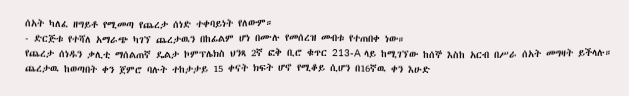ሰአት ካለፈ ዘግይቶ የሚመጣ የጨረታ ሰነድ ተቀባይነት የለውም።
- ድርጅቱ የተሻለ አማራጭ ካገኘ ጨረታዉን በከፊልም ሆነ በሙሉ የመሰረዝ መብቱ የተጠበቀ ነው።
የጨረታ ሰነዱን ቃሊቲ ማሰልጠኛ ዴልታ ኮምፕሌክስ ህንጻ 2ኛ ፎቅ ቢሮ ቁጥር 213-A ላይ ከሚገኘው ከሰኞ እስከ አርብ በሥራ ሰአት መግዛት ይችላሉ። ጨረታዉ ከወጣበት ቀን ጀምሮ ባሉት ተከታታይ 15 ቀናት ክፍት ሆኖ የሚቆይ ሲሆን በ16ኛዉ ቀን እሁድ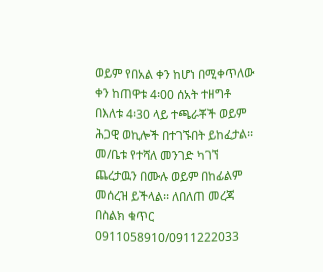ወይም የበአል ቀን ከሆነ በሚቀጥለው ቀን ከጠዋቱ 4፡00 ሰአት ተዘግቶ በእለቱ 4፡30 ላይ ተጫራቾች ወይም ሕጋዊ ወኪሎች በተገኙበት ይከፈታል፡፡ መ/ቤቱ የተሻለ መንገድ ካገኘ ጨረታዉን በሙሉ ወይም በከፊልም መሰረዝ ይችላል፡፡ ለበለጠ መረጃ በስልክ ቁጥር 0911058910/0911222033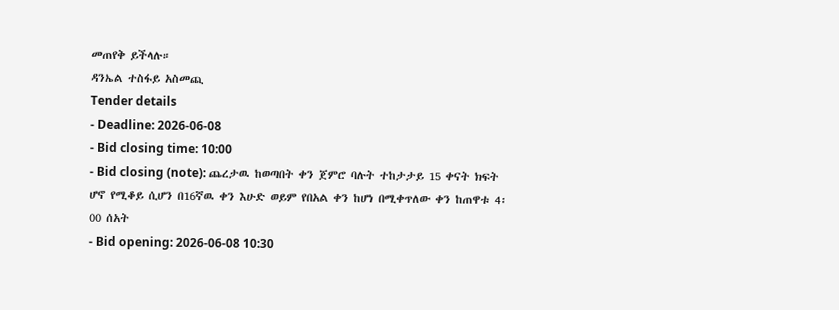መጠየቅ ይችላሉ።
ዳንኤል ተስፋይ አስመጪ
Tender details
- Deadline: 2026-06-08
- Bid closing time: 10:00
- Bid closing (note): ጨረታዉ ከወጣበት ቀን ጀምሮ ባሉት ተከታታይ 15 ቀናት ክፍት ሆኖ የሚቆይ ሲሆን በ16ኛዉ ቀን እሁድ ወይም የበአል ቀን ከሆነ በሚቀጥለው ቀን ከጠዋቱ 4፡00 ሰአት
- Bid opening: 2026-06-08 10:30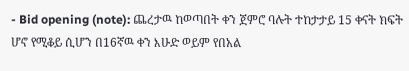- Bid opening (note): ጨረታዉ ከወጣበት ቀን ጀምሮ ባሉት ተከታታይ 15 ቀናት ክፍት ሆኖ የሚቆይ ሲሆን በ16ኛዉ ቀን እሁድ ወይም የበአል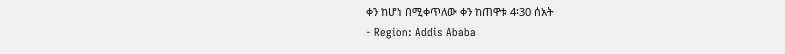ቀን ከሆነ በሚቀጥለው ቀን ከጠዋቱ 4፡30 ሰአት
- Region: Addis Ababa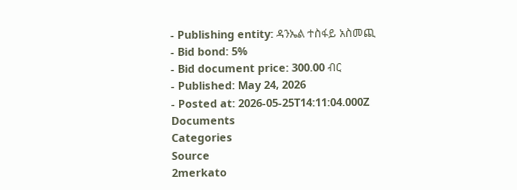- Publishing entity: ዳንኤል ተስፋይ አስመጪ
- Bid bond: 5%
- Bid document price: 300.00 ብር
- Published: May 24, 2026
- Posted at: 2026-05-25T14:11:04.000Z
Documents
Categories
Source
2merkato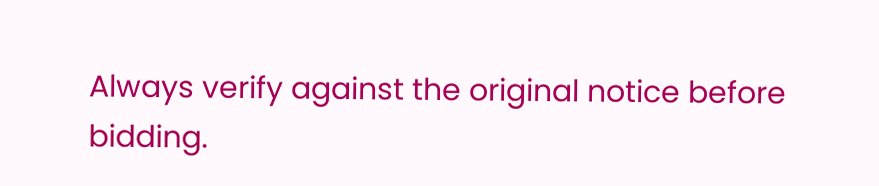Always verify against the original notice before bidding.